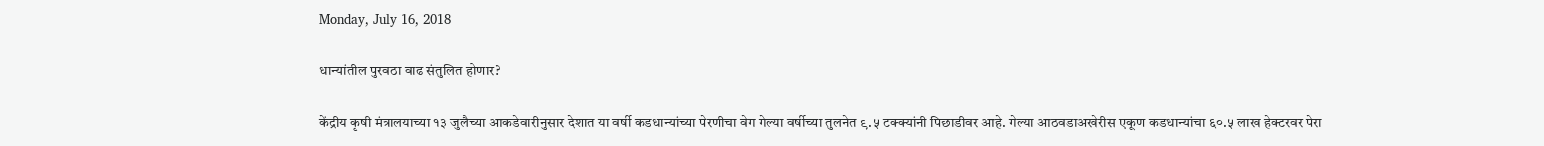Monday, July 16, 2018

धान्यांतील पुरवठा वाढ संतुलित होणार?

केंद्रीय कृषी मंत्रालयाच्या १३ जुलैच्या आकडेवारीनुसार देशात या वर्षी कडधान्यांच्या पेरणीचा वेग गेल्या वर्षीच्या तुलनेत ९.५ टक्क्यांनी पिछाडीवर आहे. गेल्या आठवडाअखेरीस एकूण कडधान्यांचा ६०.५ लाख हेक्टरवर पेरा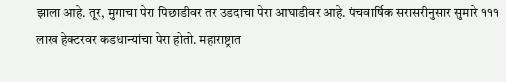झाला आहे. तूर, मुगाचा पेरा पिछाडीवर तर उडदाचा पेरा आघाडीवर आहे. पंचवार्षिक सरासरीनुसार सुमारे १११ लाख हेक्टरवर कडधान्यांचा पेरा होतो. महाराष्ट्रात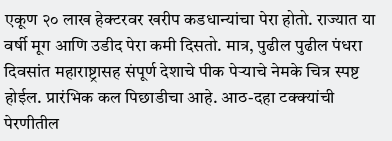एकूण २० लाख हेक्टरवर खरीप कडधान्यांचा पेरा होतो. राज्यात या वर्षी मूग आणि उडीद पेरा कमी दिसतो. मात्र, पुढील पुढील पंधरा दिवसांत महाराष्ट्रासह संपूर्ण देशाचे पीक पेऱ्याचे नेमके चित्र स्पष्ट होईल. प्रारंभिक कल पिछाडीचा आहे. आठ-दहा टक्क्यांची पेरणीतील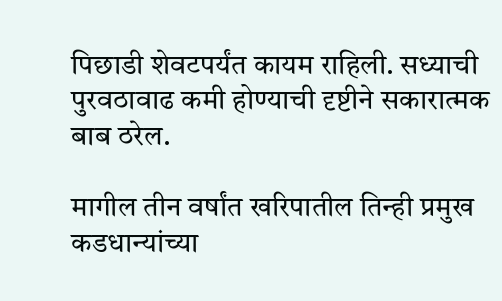पिछाडी शेवटपर्यंत कायम राहिली. सध्याची पुरवठावाढ कमी होण्याची दृष्टीने सकारात्मक बाब ठरेल.

मागील तीन वर्षांत खरिपातील तिन्ही प्रमुख कडधान्यांच्या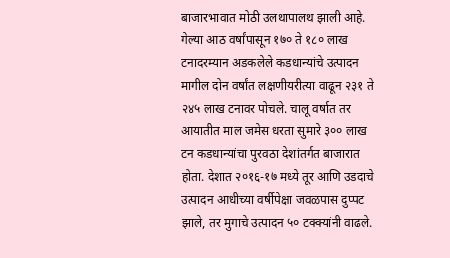बाजारभावात मोठी उलथापालथ झाली आहे. गेल्या आठ वर्षांपासून १७० ते १८० लाख टनादरम्यान अडकलेले कडधान्यांचे उत्पादन मागील दोन वर्षांत लक्षणीयरीत्या वाढून २३१ ते २४५ लाख टनावर पोचले. चालू वर्षात तर आयातीत माल जमेस धरता सुमारे ३०० लाख टन कडधान्यांचा पुरवठा देशांतर्गत बाजारात होता. देशात २०१६-१७ मध्ये तूर आणि उडदाचे उत्पादन आधीच्या वर्षीपेक्षा जवळपास दुप्पट झाले, तर मुगाचे उत्पादन ५० टक्क्यांनी वाढले.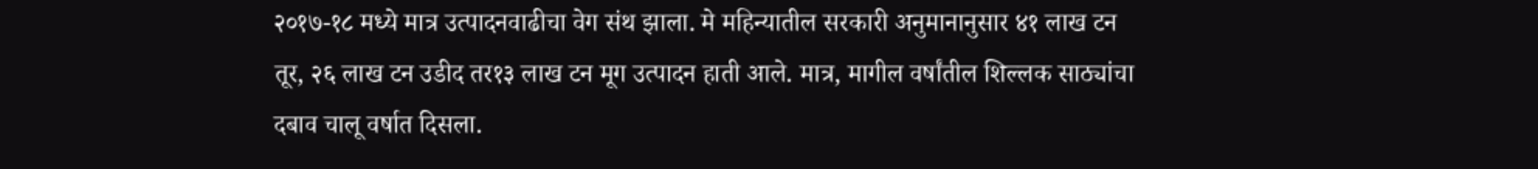२०१७-१८ मध्ये मात्र उत्पादनवाढीचा वेग संथ झाला. मे महिन्यातील सरकारी अनुमानानुसार ४१ लाख टन तूर, २६ लाख टन उडीद तर१३ लाख टन मूग उत्पादन हाती आले. मात्र, मागील वर्षांतील शिल्लक साठ्यांचा दबाव चालू वर्षात दिसला.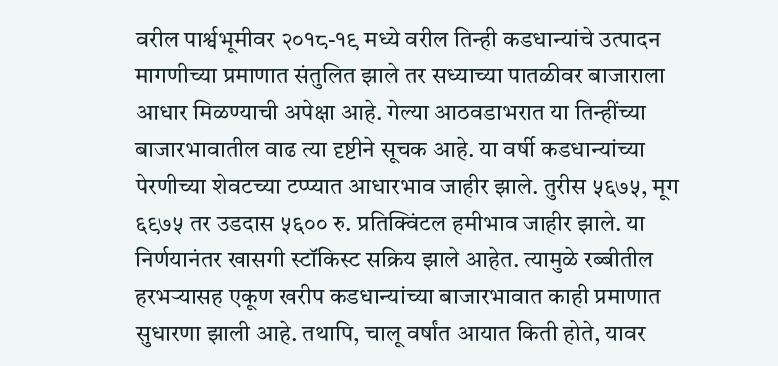वरील पार्श्वभूमीवर २०१८-१९ मध्ये वरील तिन्ही कडधान्यांचे उत्पादन मागणीच्या प्रमाणात संतुलित झाले तर सध्याच्या पातळीवर बाजाराला आधार मिळण्याची अपेक्षा आहे. गेल्या आठवडाभरात या तिन्हींच्या बाजारभावातील वाढ त्या दृष्टीने सूचक आहे. या वर्षी कडधान्यांच्या पेरणीच्या शेवटच्या टप्प्यात आधारभाव जाहीर झाले. तुरीस ५६७५, मूग ६९७५ तर उडदास ५६०० रु. प्रतिक्विंटल हमीभाव जाहीर झाले. या निर्णयानंतर खासगी स्टॉकिस्ट सक्रिय झाले आहेत. त्यामुळे रब्बीतील हरभऱ्यासह एकूण खरीप कडधान्यांच्या बाजारभावात काही प्रमाणात सुधारणा झाली आहे. तथापि, चालू वर्षांत आयात किती होते, यावर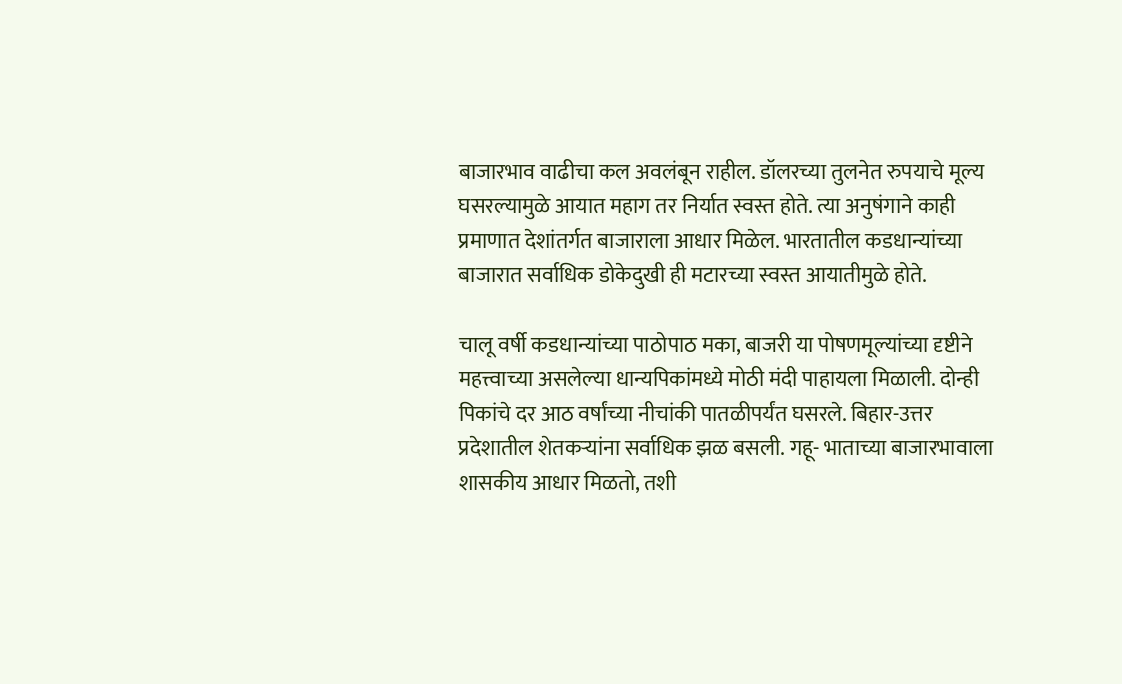बाजारभाव वाढीचा कल अवलंबून राहील. डॉलरच्या तुलनेत रुपयाचे मूल्य घसरल्यामुळे आयात महाग तर निर्यात स्वस्त होते. त्या अनुषंगाने काही प्रमाणात देशांतर्गत बाजाराला आधार मिळेल. भारतातील कडधान्यांच्या बाजारात सर्वाधिक डोकेदुखी ही मटारच्या स्वस्त आयातीमुळे होते.

चालू वर्षी कडधान्यांच्या पाठोपाठ मका, बाजरी या पोषणमूल्यांच्या दृष्टीने महत्त्वाच्या असलेल्या धान्यपिकांमध्ये मोठी मंदी पाहायला मिळाली. दोन्ही पिकांचे दर आठ वर्षांच्या नीचांकी पातळीपर्यंत घसरले. बिहार-उत्तर प्रदेशातील शेतकऱ्यांना सर्वाधिक झळ बसली. गहू- भाताच्या बाजारभावाला शासकीय आधार मिळतो, तशी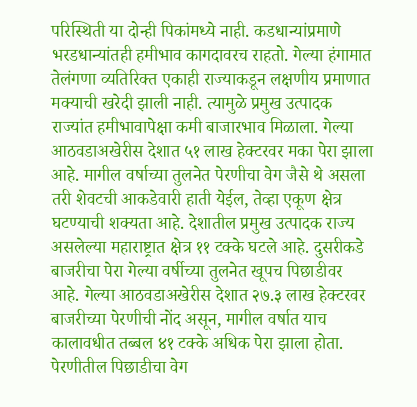परिस्थिती या दोन्ही पिकांमध्ये नाही. कडधान्यांप्रमाणे भरडधान्यांतही हमीभाव कागदावरच राहतो. गेल्या हंगामात तेलंगणा व्यतिरिक्त एकाही राज्याकडून लक्षणीय प्रमाणात मक्याची खरेदी झाली नाही. त्यामुळे प्रमुख उत्पादक राज्यांत हमीभावापेक्षा कमी बाजारभाव मिळाला. गेल्या आठवडाअखेरीस देशात ५१ लाख हेक्टरवर मका पेरा झाला आहे. मागील वर्षाच्या तुलनेत पेरणीचा वेग जैसे थे असला तरी शेवटची आकडेवारी हाती येईल, तेव्हा एकूण क्षेत्र घटण्याची शक्यता आहे. देशातील प्रमुख उत्पादक राज्य असलेल्या महाराष्ट्रात क्षेत्र ११ टक्के घटले आहे. दुसरीकडे बाजरीचा पेरा गेल्या वर्षीच्या तुलनेत खूपच पिछाडीवर आहे. गेल्या आठवडाअखेरीस देशात २७.३ लाख हेक्टरवर बाजरीच्या पेरणीची नोंद असून, मागील वर्षात याच कालावधीत तब्बल ४१ टक्के अधिक पेरा झाला होता. पेरणीतील पिछाडीचा वेग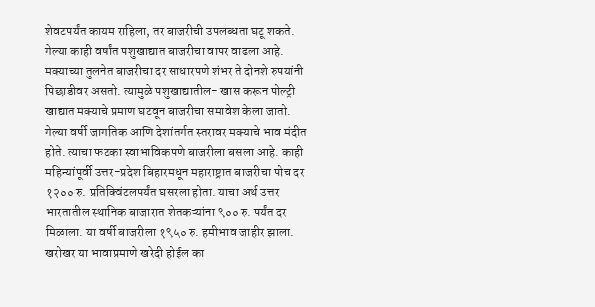शेवटपर्यंत कायम राहिला, तर बाजरीची उपलब्धता घटू शकते. गेल्या काही वर्षांत पशुखाद्यात बाजरीचा वापर वाढला आहे. मक्याच्या तुलनेत बाजरीचा दर साधारपणे शंभर ते दोनशे रुपयांनी पिछाडीवर असतो. त्यामुळे पशुखाद्यातील- खास करून पोल्ट्री खाद्यात मक्याचे प्रमाण घटवून बाजरीचा समावेश केला जातो. गेल्या वर्षी जागतिक आणि देशांतर्गत स्तरावर मक्याचे भाव मंदीत होते. त्याचा फटका स्वाभाविकपणे बाजरीला बसला आहे. काही महिन्यांपूर्वी उत्तर-प्रदेश बिहारमधून महाराष्ट्रात बाजरीचा पोच दर १२०० रु. प्रतिक्विंटलपर्यंत घसरला होता. याचा अर्थ उत्तर भारतातील स्थानिक बाजारात शेतकऱ्यांना ९०० रु. पर्यंत दर मिळाला. या वर्षी बाजरीला १९५० रु. हमीभाव जाहीर झाला. खरोखर या भावाप्रमाणे खरेदी होईल का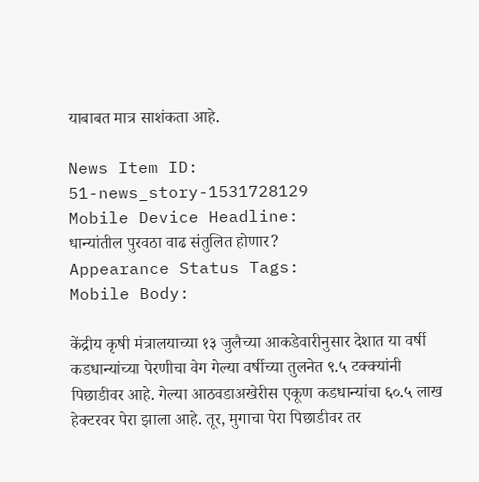याबाबत मात्र साशंकता आहे.

News Item ID:
51-news_story-1531728129
Mobile Device Headline:
धान्यांतील पुरवठा वाढ संतुलित होणार?
Appearance Status Tags:
Mobile Body:

केंद्रीय कृषी मंत्रालयाच्या १३ जुलैच्या आकडेवारीनुसार देशात या वर्षी कडधान्यांच्या पेरणीचा वेग गेल्या वर्षीच्या तुलनेत ९.५ टक्क्यांनी पिछाडीवर आहे. गेल्या आठवडाअखेरीस एकूण कडधान्यांचा ६०.५ लाख हेक्टरवर पेरा झाला आहे. तूर, मुगाचा पेरा पिछाडीवर तर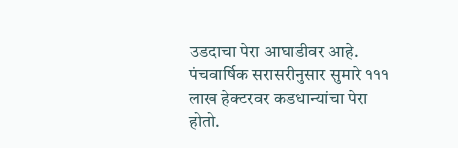उडदाचा पेरा आघाडीवर आहे. पंचवार्षिक सरासरीनुसार सुमारे १११ लाख हेक्टरवर कडधान्यांचा पेरा होतो.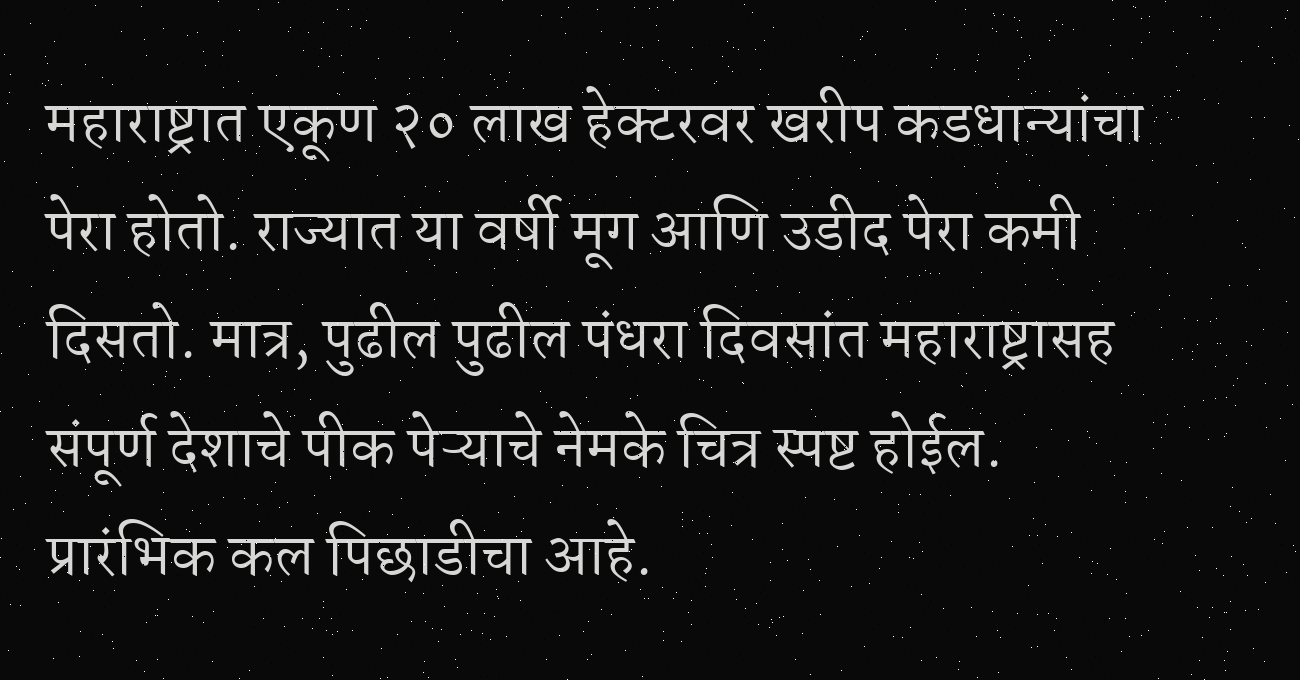महाराष्ट्रात एकूण २० लाख हेक्टरवर खरीप कडधान्यांचा पेरा होतो. राज्यात या वर्षी मूग आणि उडीद पेरा कमी दिसतो. मात्र, पुढील पुढील पंधरा दिवसांत महाराष्ट्रासह संपूर्ण देशाचे पीक पेऱ्याचे नेमके चित्र स्पष्ट होईल. प्रारंभिक कल पिछाडीचा आहे.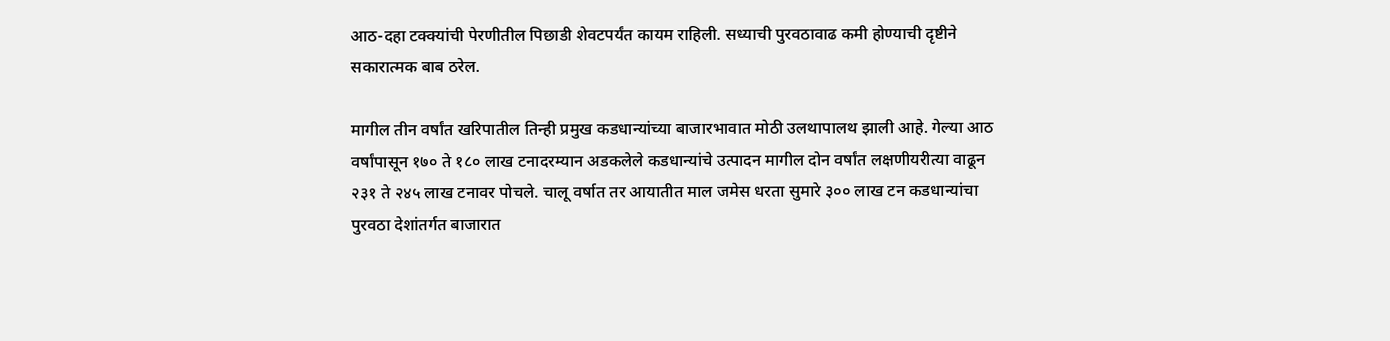आठ-दहा टक्क्यांची पेरणीतील पिछाडी शेवटपर्यंत कायम राहिली. सध्याची पुरवठावाढ कमी होण्याची दृष्टीने सकारात्मक बाब ठरेल.

मागील तीन वर्षांत खरिपातील तिन्ही प्रमुख कडधान्यांच्या बाजारभावात मोठी उलथापालथ झाली आहे. गेल्या आठ वर्षांपासून १७० ते १८० लाख टनादरम्यान अडकलेले कडधान्यांचे उत्पादन मागील दोन वर्षांत लक्षणीयरीत्या वाढून २३१ ते २४५ लाख टनावर पोचले. चालू वर्षात तर आयातीत माल जमेस धरता सुमारे ३०० लाख टन कडधान्यांचा पुरवठा देशांतर्गत बाजारात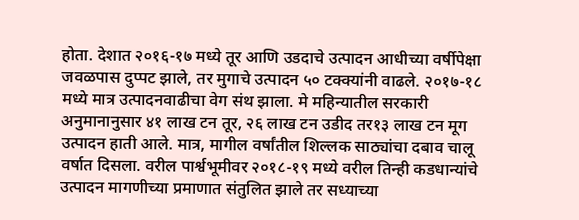होता. देशात २०१६-१७ मध्ये तूर आणि उडदाचे उत्पादन आधीच्या वर्षीपेक्षा जवळपास दुप्पट झाले, तर मुगाचे उत्पादन ५० टक्क्यांनी वाढले. २०१७-१८ मध्ये मात्र उत्पादनवाढीचा वेग संथ झाला. मे महिन्यातील सरकारी अनुमानानुसार ४१ लाख टन तूर, २६ लाख टन उडीद तर१३ लाख टन मूग उत्पादन हाती आले. मात्र, मागील वर्षांतील शिल्लक साठ्यांचा दबाव चालू वर्षात दिसला. वरील पार्श्वभूमीवर २०१८-१९ मध्ये वरील तिन्ही कडधान्यांचे उत्पादन मागणीच्या प्रमाणात संतुलित झाले तर सध्याच्या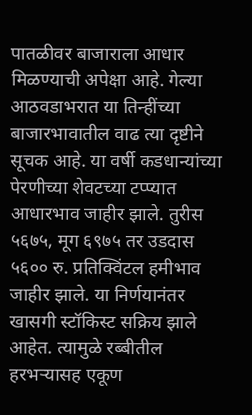पातळीवर बाजाराला आधार मिळण्याची अपेक्षा आहे. गेल्या आठवडाभरात या तिन्हींच्या बाजारभावातील वाढ त्या दृष्टीने सूचक आहे. या वर्षी कडधान्यांच्या पेरणीच्या शेवटच्या टप्प्यात आधारभाव जाहीर झाले. तुरीस ५६७५, मूग ६९७५ तर उडदास ५६०० रु. प्रतिक्विंटल हमीभाव जाहीर झाले. या निर्णयानंतर खासगी स्टॉकिस्ट सक्रिय झाले आहेत. त्यामुळे रब्बीतील हरभऱ्यासह एकूण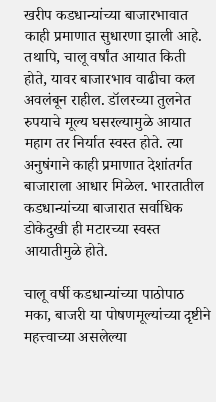खरीप कडधान्यांच्या बाजारभावात काही प्रमाणात सुधारणा झाली आहे. तथापि, चालू वर्षांत आयात किती होते, यावर बाजारभाव वाढीचा कल अवलंबून राहील. डॉलरच्या तुलनेत रुपयाचे मूल्य घसरल्यामुळे आयात महाग तर निर्यात स्वस्त होते. त्या अनुषंगाने काही प्रमाणात देशांतर्गत बाजाराला आधार मिळेल. भारतातील कडधान्यांच्या बाजारात सर्वाधिक डोकेदुखी ही मटारच्या स्वस्त आयातीमुळे होते.

चालू वर्षी कडधान्यांच्या पाठोपाठ मका, बाजरी या पोषणमूल्यांच्या दृष्टीने महत्त्वाच्या असलेल्या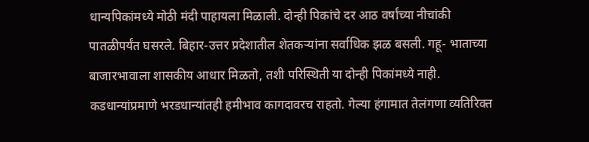धान्यपिकांमध्ये मोठी मंदी पाहायला मिळाली. दोन्ही पिकांचे दर आठ वर्षांच्या नीचांकी पातळीपर्यंत घसरले. बिहार-उत्तर प्रदेशातील शेतकऱ्यांना सर्वाधिक झळ बसली. गहू- भाताच्या बाजारभावाला शासकीय आधार मिळतो, तशी परिस्थिती या दोन्ही पिकांमध्ये नाही. कडधान्यांप्रमाणे भरडधान्यांतही हमीभाव कागदावरच राहतो. गेल्या हंगामात तेलंगणा व्यतिरिक्त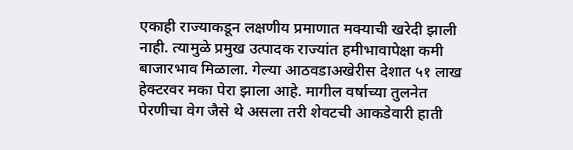एकाही राज्याकडून लक्षणीय प्रमाणात मक्याची खरेदी झाली नाही. त्यामुळे प्रमुख उत्पादक राज्यांत हमीभावापेक्षा कमी बाजारभाव मिळाला. गेल्या आठवडाअखेरीस देशात ५१ लाख हेक्टरवर मका पेरा झाला आहे. मागील वर्षाच्या तुलनेत पेरणीचा वेग जैसे थे असला तरी शेवटची आकडेवारी हाती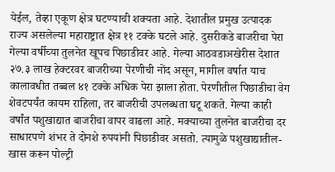येईल, तेव्हा एकूण क्षेत्र घटण्याची शक्यता आहे. देशातील प्रमुख उत्पादक राज्य असलेल्या महाराष्ट्रात क्षेत्र ११ टक्के घटले आहे. दुसरीकडे बाजरीचा पेरा गेल्या वर्षीच्या तुलनेत खूपच पिछाडीवर आहे. गेल्या आठवडाअखेरीस देशात २७.३ लाख हेक्टरवर बाजरीच्या पेरणीची नोंद असून, मागील वर्षात याच कालावधीत तब्बल ४१ टक्के अधिक पेरा झाला होता. पेरणीतील पिछाडीचा वेग शेवटपर्यंत कायम राहिला, तर बाजरीची उपलब्धता घटू शकते. गेल्या काही वर्षांत पशुखाद्यात बाजरीचा वापर वाढला आहे. मक्याच्या तुलनेत बाजरीचा दर साधारपणे शंभर ते दोनशे रुपयांनी पिछाडीवर असतो. त्यामुळे पशुखाद्यातील- खास करून पोल्ट्री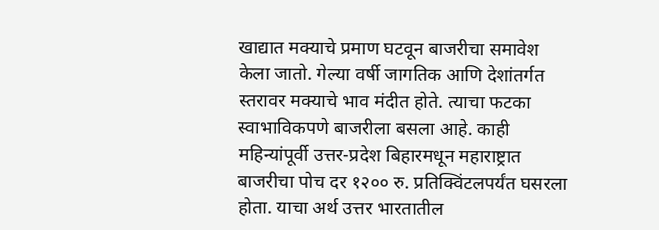खाद्यात मक्याचे प्रमाण घटवून बाजरीचा समावेश केला जातो. गेल्या वर्षी जागतिक आणि देशांतर्गत स्तरावर मक्याचे भाव मंदीत होते. त्याचा फटका स्वाभाविकपणे बाजरीला बसला आहे. काही महिन्यांपूर्वी उत्तर-प्रदेश बिहारमधून महाराष्ट्रात बाजरीचा पोच दर १२०० रु. प्रतिक्विंटलपर्यंत घसरला होता. याचा अर्थ उत्तर भारतातील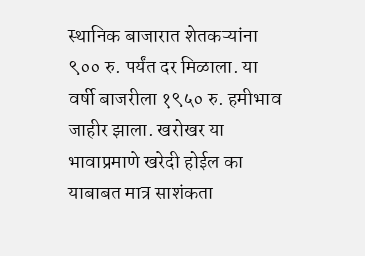स्थानिक बाजारात शेतकऱ्यांना ९०० रु. पर्यंत दर मिळाला. या वर्षी बाजरीला १९५० रु. हमीभाव जाहीर झाला. खरोखर या भावाप्रमाणे खरेदी होईल का याबाबत मात्र साशंकता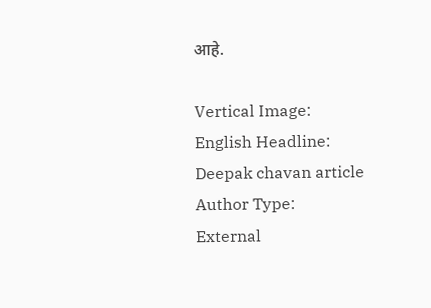आहे.

Vertical Image:
English Headline:
Deepak chavan article
Author Type:
External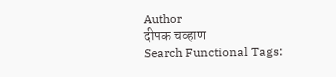Author
दीपक चव्हाण
Search Functional Tags: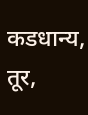कडधान्य, तूर,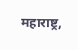महाराष्ट्र,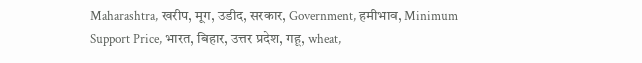Maharashtra, खरीप, मूग, उडीद, सरकार, Government, हमीभाव, Minimum Support Price, भारत, बिहार, उत्तर प्रदेश, गहू, wheat,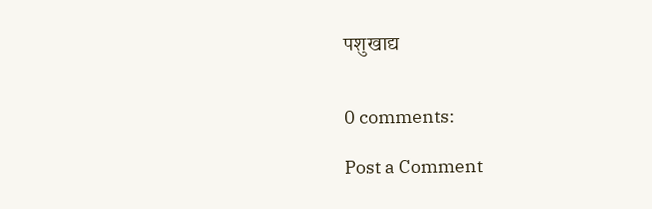पशुखाद्य


0 comments:

Post a Comment